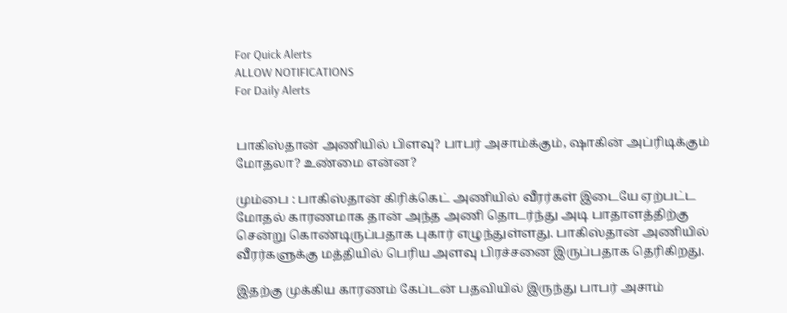For Quick Alerts
ALLOW NOTIFICATIONS
For Daily Alerts


பாகிஸ்தான் அணியில் பிளவு? பாபர் அசாம்க்கும், ஷாகின் அப்ரிடிக்கும் மோதலா? உண்மை என்ன?

மும்பை : பாகிஸ்தான் கிரிக்கெட் அணியில் வீரர்கள் இடையே ஏற்பட்ட மோதல் காரணமாக தான் அந்த அணி தொடர்ந்து அடி பாதாளத்திற்கு சென்று கொண்டிருப்பதாக புகார் எழுந்துள்ளது. பாகிஸ்தான் அணியில் வீரர்களுக்கு மத்தியில் பெரிய அளவு பிரச்சனை இருப்பதாக தெரிகிறது.

இதற்கு முக்கிய காரணம் கேப்டன் பதவியில் இருந்து பாபர் அசாம்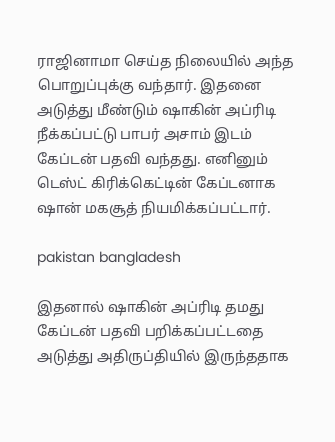ராஜினாமா செய்த நிலையில் அந்த பொறுப்புக்கு வந்தார். இதனை அடுத்து மீண்டும் ஷாகின் அப்ரிடி நீக்கப்பட்டு பாபர் அசாம் இடம் கேப்டன் பதவி வந்தது. எனினும் டெஸ்ட் கிரிக்கெட்டின் கேப்டனாக ஷான் மகசூத் நியமிக்கப்பட்டார்.

pakistan bangladesh

இதனால் ஷாகின் அப்ரிடி தமது கேப்டன் பதவி பறிக்கப்பட்டதை அடுத்து அதிருப்தியில் இருந்ததாக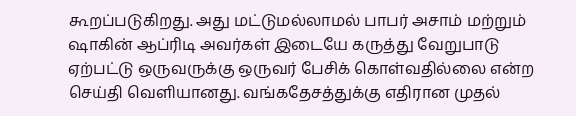கூறப்படுகிறது. அது மட்டுமல்லாமல் பாபர் அசாம் மற்றும் ஷாகின் ஆப்ரிடி அவர்கள் இடையே கருத்து வேறுபாடு ஏற்பட்டு ஒருவருக்கு ஒருவர் பேசிக் கொள்வதில்லை என்ற செய்தி வெளியானது. வங்கதேசத்துக்கு எதிரான முதல்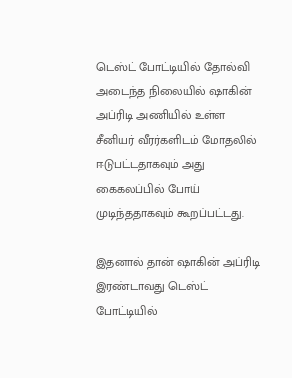டெஸ்ட் போட்டியில் தோல்வி அடைந்த நிலையில் ஷாகின் அப்ரிடி அணியில் உள்ள சீனியர் வீரர்களிடம் மோதலில் ஈடுபட்டதாகவும் அது கைகலப்பில் போய் முடிந்ததாகவும் கூறப்பட்டது.

இதனால் தான் ஷாகின் அப்ரிடி இரண்டாவது டெஸ்ட் போட்டியில்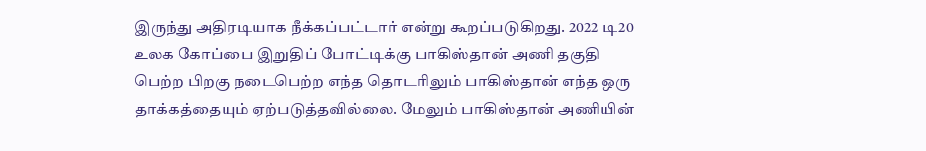இருந்து அதிரடியாக நீக்கப்பட்டார் என்று கூறப்படுகிறது. 2022 டி20 உலக கோப்பை இறுதிப் போட்டிக்கு பாகிஸ்தான் அணி தகுதி பெற்ற பிறகு நடைபெற்ற எந்த தொடரிலும் பாகிஸ்தான் எந்த ஒரு தாக்கத்தையும் ஏற்படுத்தவில்லை. மேலும் பாகிஸ்தான் அணியின்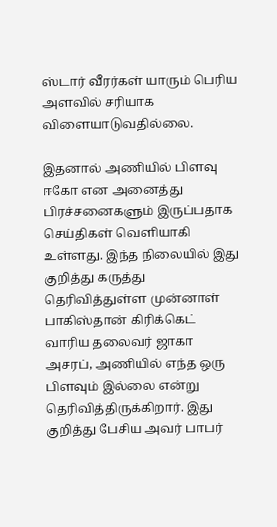ஸ்டார் வீரர்கள் யாரும் பெரிய அளவில் சரியாக விளையாடுவதில்லை.

இதனால் அணியில் பிளவு ஈகோ என அனைத்து பிரச்சனைகளும் இருப்பதாக செய்திகள் வெளியாகி உள்ளது. இந்த நிலையில் இது குறித்து கருத்து தெரிவித்துள்ள முன்னாள் பாகிஸ்தான் கிரிக்கெட் வாரிய தலைவர் ஜாகா அசரப், அணியில் எந்த ஒரு பிளவும் இல்லை என்று தெரிவித்திருக்கிறார். இது குறித்து பேசிய அவர் பாபர்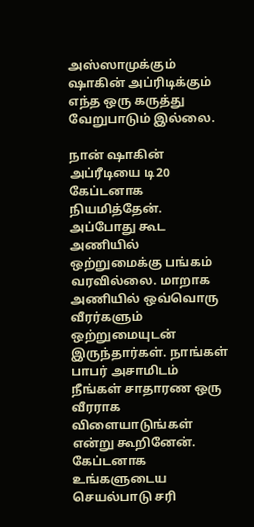அஸ்ஸாமுக்கும் ஷாகின் அப்ரிடிக்கும் எந்த ஒரு கருத்து வேறுபாடும் இல்லை.

நான் ஷாகின் அப்ரீடியை டி20 கேப்டனாக நியமித்தேன். அப்போது கூட அணியில் ஒற்றுமைக்கு பங்கம் வரவில்லை. மாறாக அணியில் ஒவ்வொரு வீரர்களும் ஒற்றுமையுடன் இருந்தார்கள். நாங்கள் பாபர் அசாமிடம் நீங்கள் சாதாரண ஒரு வீரராக விளையாடுங்கள் என்று கூறினேன். கேப்டனாக உங்களுடைய செயல்பாடு சரி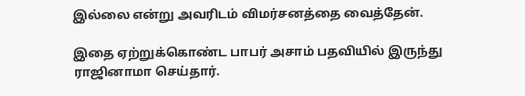இல்லை என்று அவரிடம் விமர்சனத்தை வைத்தேன்.

இதை ஏற்றுக்கொண்ட பாபர் அசாம் பதவியில் இருந்து ராஜினாமா செய்தார்.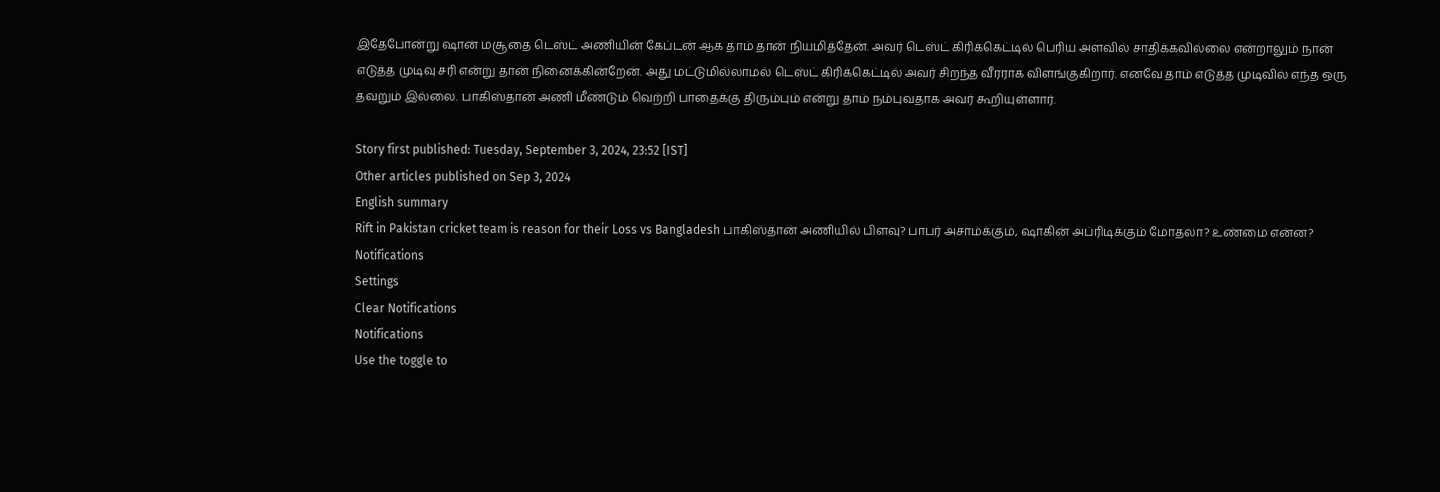இதேபோன்று ஷான் மசூதை டெஸ்ட் அணியின் கேப்டன் ஆக தாம் தான் நியமித்தேன். அவர் டெஸ்ட் கிரிக்கெட்டில் பெரிய அளவில் சாதிக்கவில்லை என்றாலும் நான் எடுத்த முடிவு சரி என்று தான் நினைக்கின்றேன். அது மட்டுமில்லாமல் டெஸ்ட் கிரிக்கெட்டில் அவர் சிறந்த வீரராக விளங்குகிறார். எனவே தாம் எடுத்த முடிவில் எந்த ஒரு தவறும் இல்லை. பாகிஸ்தான் அணி மீண்டும் வெற்றி பாதைக்கு திரும்பும் என்று தாம் நம்புவதாக அவர் கூறியுள்ளார்.

Story first published: Tuesday, September 3, 2024, 23:52 [IST]
Other articles published on Sep 3, 2024
English summary
Rift in Pakistan cricket team is reason for their Loss vs Bangladesh பாகிஸ்தான் அணியில் பிளவு? பாபர் அசாம்க்கும், ஷாகின் அப்ரிடிக்கும் மோதலா? உண்மை என்ன?
Notifications
Settings
Clear Notifications
Notifications
Use the toggle to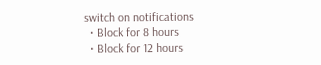switch on notifications
  • Block for 8 hours
  • Block for 12 hours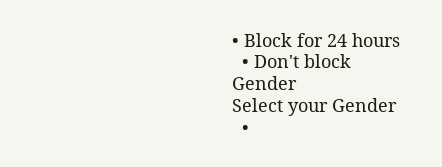• Block for 24 hours
  • Don't block
Gender
Select your Gender
  •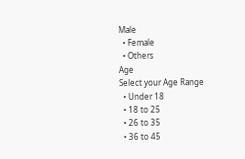Male
  • Female
  • Others
Age
Select your Age Range
  • Under 18
  • 18 to 25
  • 26 to 35
  • 36 to 45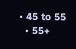• 45 to 55
  • 55+